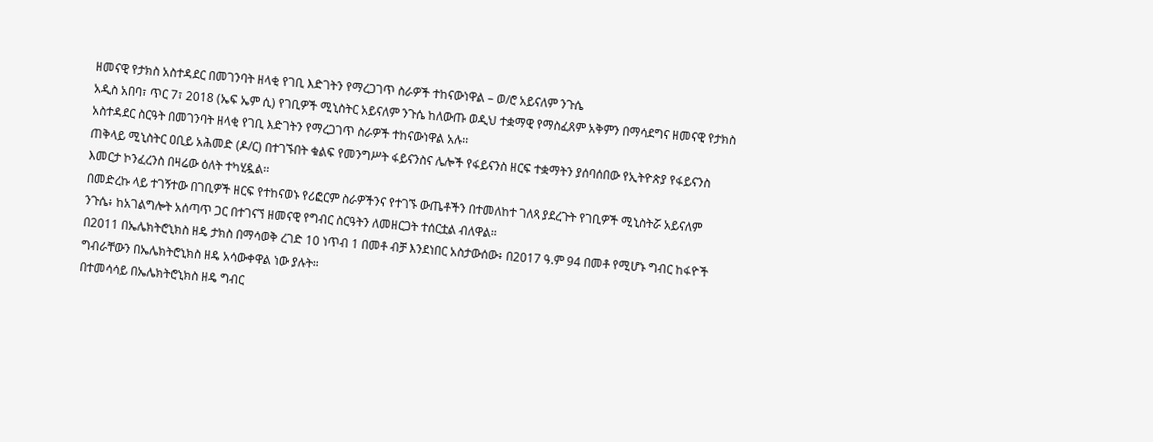ዘመናዊ የታክስ አስተዳደር በመገንባት ዘላቂ የገቢ እድገትን የማረጋገጥ ስራዎች ተከናውነዋል – ወ/ሮ አይናለም ንጉሴ
አዲስ አበባ፣ ጥር 7፣ 2018 (ኤፍ ኤም ሲ) የገቢዎች ሚኒስትር አይናለም ንጉሴ ከለውጡ ወዲህ ተቋማዊ የማስፈጸም አቅምን በማሳደግና ዘመናዊ የታክስ አስተዳደር ስርዓት በመገንባት ዘላቂ የገቢ እድገትን የማረጋገጥ ስራዎች ተከናውነዋል አሉ፡፡
ጠቅላይ ሚኒስትር ዐቢይ አሕመድ (ዶ/ር) በተገኙበት ቁልፍ የመንግሥት ፋይናንስና ሌሎች የፋይናንስ ዘርፍ ተቋማትን ያሰባሰበው የኢትዮጵያ የፋይናንስ እመርታ ኮንፈረንስ በዛሬው ዕለት ተካሂዷል፡፡
በመድረኩ ላይ ተገኝተው በገቢዎች ዘርፍ የተከናወኑ የሪፎርም ስራዎችንና የተገኙ ውጤቶችን በተመለከተ ገለጻ ያደረጉት የገቢዎች ሚኒስትሯ አይናለም ንጉሴ፥ ከአገልግሎት አሰጣጥ ጋር በተገናኘ ዘመናዊ የግብር ስርዓትን ለመዘርጋት ተሰርቷል ብለዋል።
በ2011 በኤሌክትሮኒክስ ዘዴ ታክስ በማሳወቅ ረገድ 10 ነጥብ 1 በመቶ ብቻ እንደነበር አስታውሰው፥ በ2017 ዓ.ም 94 በመቶ የሚሆኑ ግብር ከፋዮች ግብራቸውን በኤሌክትሮኒክስ ዘዴ አሳውቀዋል ነው ያሉት።
በተመሳሳይ በኤሌክትሮኒክስ ዘዴ ግብር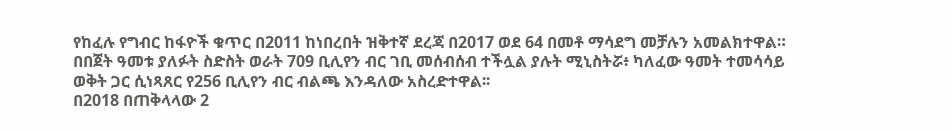የከፈሉ የግብር ከፋዮች ቁጥር በ2011 ከነበረበት ዝቅተኛ ደረጃ በ2017 ወደ 64 በመቶ ማሳደግ መቻሉን አመልክተዋል።
በበጀት ዓመቱ ያለፉት ስድስት ወራት 709 ቢሊየን ብር ገቢ መሰብሰብ ተችሏል ያሉት ሚኒስትሯ፥ ካለፈው ዓመት ተመሳሳይ ወቅት ጋር ሲነጻጸር የ256 ቢሊየን ብር ብልጫ እንዳለው አስረድተዋል፡፡
በ2018 በጠቅላላው 2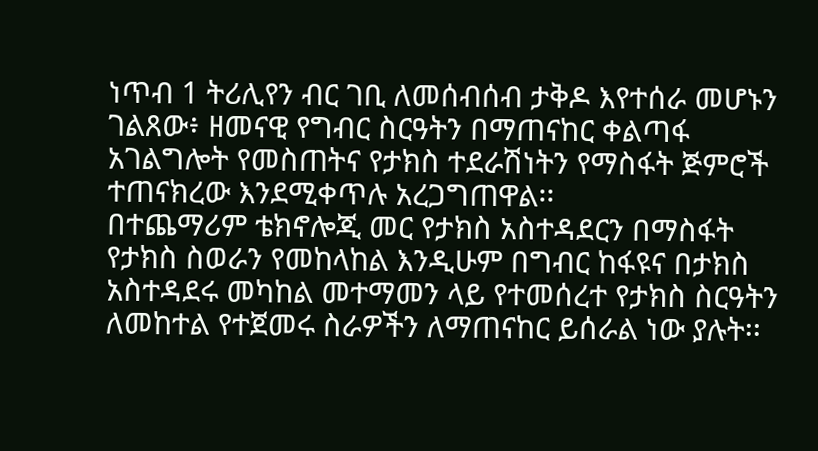ነጥብ 1 ትሪሊየን ብር ገቢ ለመሰብሰብ ታቅዶ እየተሰራ መሆኑን ገልጸው፥ ዘመናዊ የግብር ስርዓትን በማጠናከር ቀልጣፋ አገልግሎት የመስጠትና የታክስ ተደራሽነትን የማስፋት ጅምሮች ተጠናክረው እንደሚቀጥሉ አረጋግጠዋል፡፡
በተጨማሪም ቴክኖሎጂ መር የታክስ አስተዳደርን በማስፋት የታክስ ስወራን የመከላከል እንዲሁም በግብር ከፋዩና በታክስ አስተዳደሩ መካከል መተማመን ላይ የተመሰረተ የታክስ ስርዓትን ለመከተል የተጀመሩ ስራዎችን ለማጠናከር ይሰራል ነው ያሉት፡፡